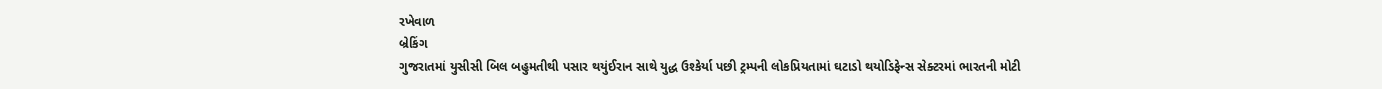રખેવાળ
બ્રેકિંગ
ગુજરાતમાં યુસીસી બિલ બહુમતીથી પસાર થયુંઈરાન સાથે યુદ્ધ ઉશ્કેર્યા પછી ટ્રમ્પની લોકપ્રિયતામાં ઘટાડો થયોડિફેન્સ સેક્ટરમાં ભારતની મોટી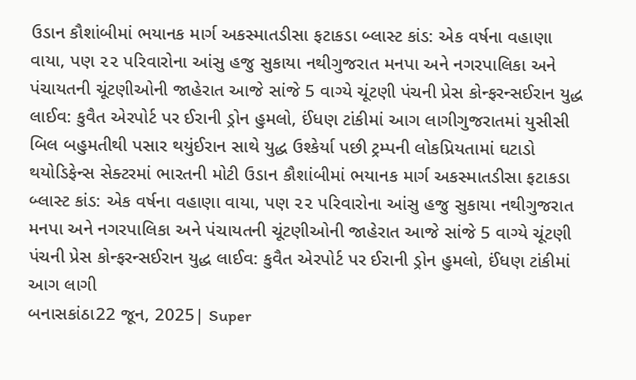ઉડાન કૌશાંબીમાં ભયાનક માર્ગ અકસ્માતડીસા ફટાકડા બ્લાસ્ટ કાંડ: એક વર્ષના વહાણા વાયા, પણ ૨૨ પરિવારોના આંસુ હજુ સુકાયા નથીગુજરાત મનપા અને નગરપાલિકા અને પંચાયતની ચૂંટણીઓની જાહેરાત આજે સાંજે 5 વાગ્યે ચૂંટણી પંચની પ્રેસ કોન્ફરન્સઈરાન યુદ્ધ લાઈવ: કુવૈત એરપોર્ટ પર ઈરાની ડ્રોન હુમલો, ઈંધણ ટાંકીમાં આગ લાગીગુજરાતમાં યુસીસી બિલ બહુમતીથી પસાર થયુંઈરાન સાથે યુદ્ધ ઉશ્કેર્યા પછી ટ્રમ્પની લોકપ્રિયતામાં ઘટાડો થયોડિફેન્સ સેક્ટરમાં ભારતની મોટી ઉડાન કૌશાંબીમાં ભયાનક માર્ગ અકસ્માતડીસા ફટાકડા બ્લાસ્ટ કાંડ: એક વર્ષના વહાણા વાયા, પણ ૨૨ પરિવારોના આંસુ હજુ સુકાયા નથીગુજરાત મનપા અને નગરપાલિકા અને પંચાયતની ચૂંટણીઓની જાહેરાત આજે સાંજે 5 વાગ્યે ચૂંટણી પંચની પ્રેસ કોન્ફરન્સઈરાન યુદ્ધ લાઈવ: કુવૈત એરપોર્ટ પર ઈરાની ડ્રોન હુમલો, ઈંધણ ટાંકીમાં આગ લાગી
બનાસકાંઠા22 જૂન, 2025| Super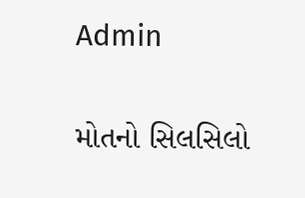Admin

મોતનો સિલસિલો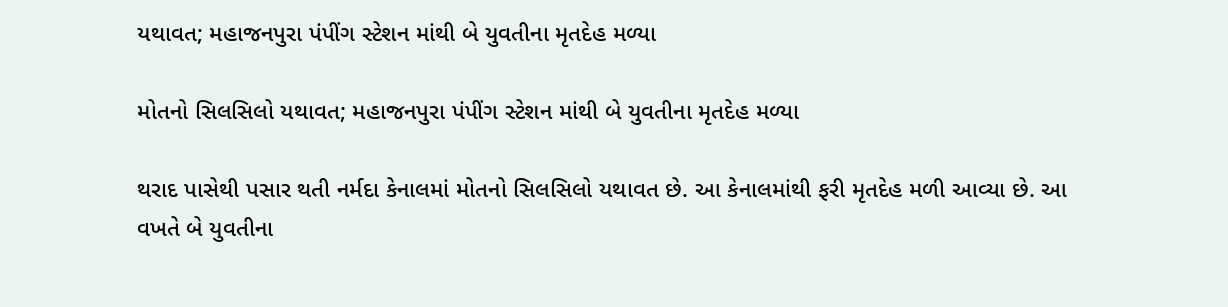યથાવત; મહાજનપુરા પંપીંગ સ્ટેશન માંથી બે યુવતીના મૃતદેહ મળ્યા

મોતનો સિલસિલો યથાવત; મહાજનપુરા પંપીંગ સ્ટેશન માંથી બે યુવતીના મૃતદેહ મળ્યા

થરાદ પાસેથી પસાર થતી નર્મદા કેનાલમાં મોતનો સિલસિલો યથાવત છે. આ કેનાલમાંથી ફરી મૃતદેહ મળી આવ્યા છે. આ વખતે બે યુવતીના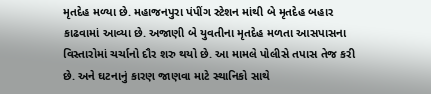મૃતદેહ મળ્યા છે. મહાજનપુરા પંપીંગ સ્ટેશન માંથી બે મૃતદેહ બહાર કાઢવામાં આવ્યા છે. અજાણી બે યુવતીના મૃતદેહ મળતા આસપાસના વિસ્તારોમાં ચર્ચાનો દૌર શરુ થયો છે. આ મામલે પોલીસે તપાસ તેજ કરી છે. અને ઘટનાનું કારણ જાણવા માટે સ્થાનિકો સાથે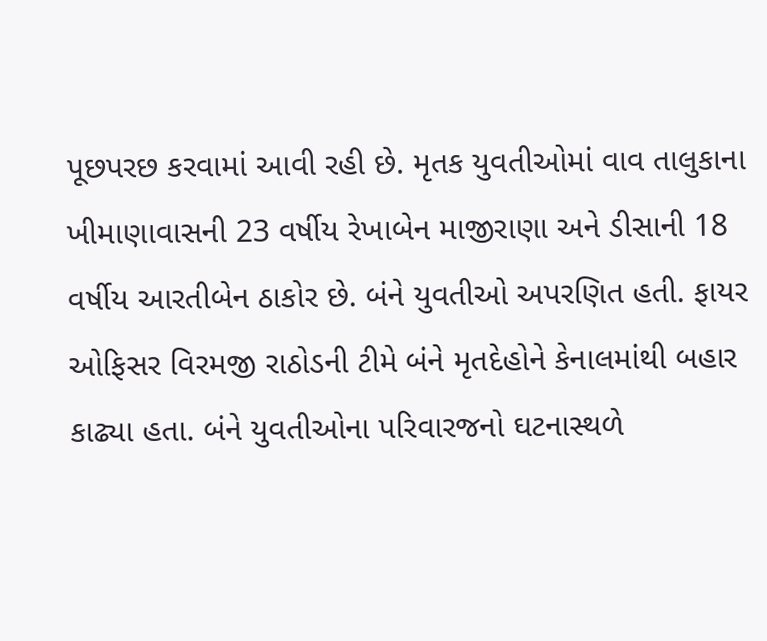પૂછપરછ કરવામાં આવી રહી છે. મૃતક યુવતીઓમાં વાવ તાલુકાના ખીમાણાવાસની 23 વર્ષીય રેખાબેન માજીરાણા અને ડીસાની 18 વર્ષીય આરતીબેન ઠાકોર છે. બંને યુવતીઓ અપરણિત હતી. ફાયર ઓફિસર વિરમજી રાઠોડની ટીમે બંને મૃતદેહોને કેનાલમાંથી બહાર કાઢ્યા હતા. બંને યુવતીઓના પરિવારજનો ઘટનાસ્થળે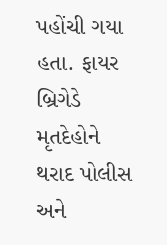પહોંચી ગયા હતા. ફાયર બ્રિગેડે મૃતદેહોને થરાદ પોલીસ અને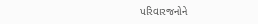પરિવારજનોને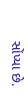સોંપ્યા છે.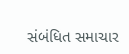સંબંધિત સમાચાર